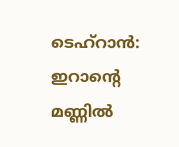ടെഹ്റാൻ: ഇറാന്റെ മണ്ണിൽ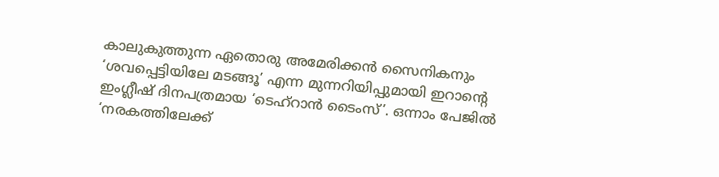കാലുകുത്തുന്ന ഏതൊരു അമേരിക്കൻ സൈനികനും ‘ശവപ്പെട്ടിയിലേ മടങ്ങൂ’ എന്ന മുന്നറിയിപ്പുമായി ഇറാന്റെ ഇംഗ്ലീഷ് ദിനപത്രമായ ‘ടെഹ്റാൻ ടൈംസ്’. ഒന്നാം പേജിൽ ‘നരകത്തിലേക്ക്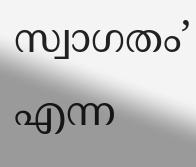സ്വാഗതം’ എന്ന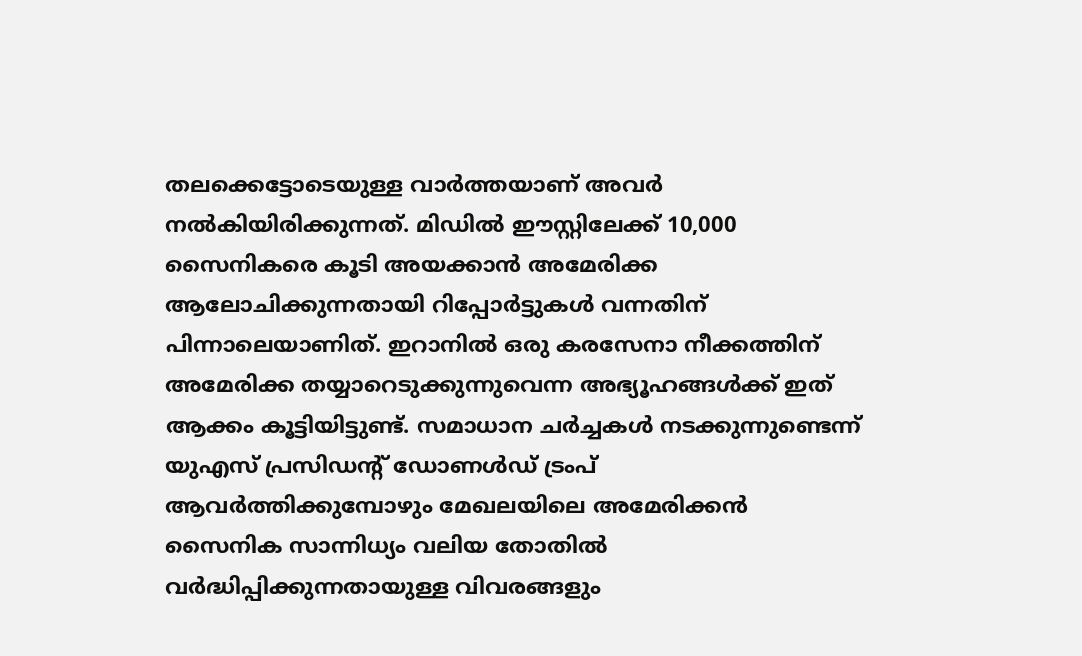തലക്കെട്ടോടെയുള്ള വാർത്തയാണ് അവർ നൽകിയിരിക്കുന്നത്. മിഡിൽ ഈസ്റ്റിലേക്ക് 10,000 സൈനികരെ കൂടി അയക്കാൻ അമേരിക്ക ആലോചിക്കുന്നതായി റിപ്പോർട്ടുകൾ വന്നതിന് പിന്നാലെയാണിത്. ഇറാനിൽ ഒരു കരസേനാ നീക്കത്തിന് അമേരിക്ക തയ്യാറെടുക്കുന്നുവെന്ന അഭ്യൂഹങ്ങൾക്ക് ഇത് ആക്കം കൂട്ടിയിട്ടുണ്ട്. സമാധാന ചർച്ചകൾ നടക്കുന്നുണ്ടെന്ന് യുഎസ് പ്രസിഡന്റ് ഡോണൾഡ് ട്രംപ് ആവർത്തിക്കുമ്പോഴും മേഖലയിലെ അമേരിക്കൻ സൈനിക സാന്നിധ്യം വലിയ തോതിൽ വർദ്ധിപ്പിക്കുന്നതായുള്ള വിവരങ്ങളും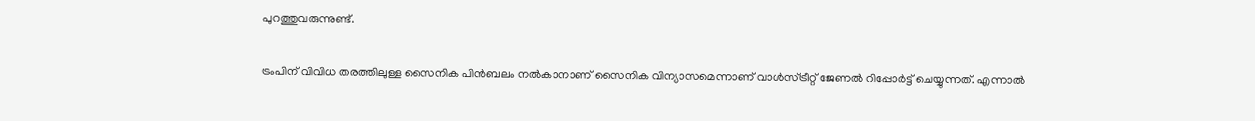പുറത്തുവരുന്നുണ്ട്.

ട്രംപിന് വിവിധ തരത്തിലുള്ള സൈനിക പിൻബലം നൽകാനാണ് സൈനിക വിന്യാസമെന്നാണ് വാൾസ്ട്രീറ്റ് ജേണൽ റിപ്പോർട്ട് ചെയ്യുന്നത്. എന്നാൽ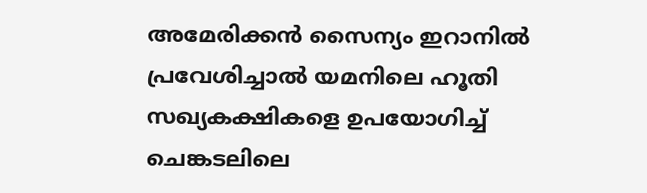അമേരിക്കൻ സൈന്യം ഇറാനിൽ പ്രവേശിച്ചാൽ യമനിലെ ഹൂതി സഖ്യകക്ഷികളെ ഉപയോഗിച്ച് ചെങ്കടലിലെ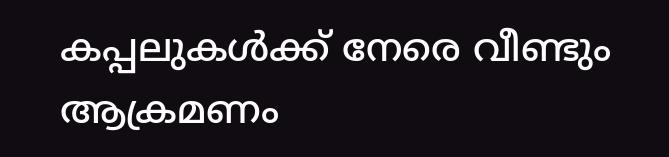കപ്പലുകൾക്ക് നേരെ വീണ്ടും ആക്രമണം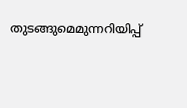തുടങ്ങുമെമുന്നറിയിപ്പ്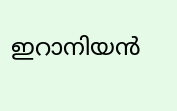ഇറാനിയൻ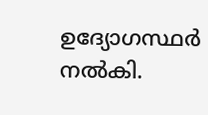ഉദ്യോഗസ്ഥർ നൽകി.